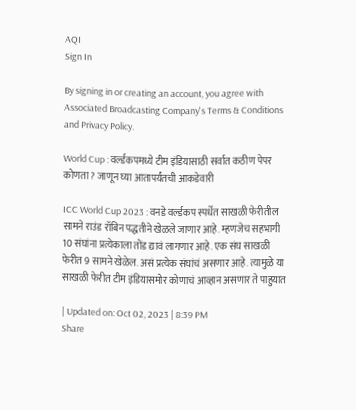AQI
Sign In

By signing in or creating an account, you agree with Associated Broadcasting Company's Terms & Conditions and Privacy Policy.

World Cup : वर्ल्डकपमध्ये टीम इंडियासाठी सर्वात कठीण पेपर कोणता? जाणून घ्या आतापर्यंतची आकडेवारी

ICC World Cup 2023 : वनडे वर्ल्डकप स्पर्धेत साखळी फेरीतील सामने राउंड रॉबिन पद्धतीने खेळले जाणार आहे. म्हणजेच सहभागी 10 संघांना प्रत्येकाला तोंड द्यावं लागणार आहे. एक संघ साखळी फेरीत 9 सामने खेळेल. असं प्रत्येक संघांचं असणार आहे. त्यामुळे या साखळी फेरीत टीम इंडियासमोर कोणाचं आव्हान असणार ते पाहुयात

| Updated on: Oct 02, 2023 | 8:39 PM
Share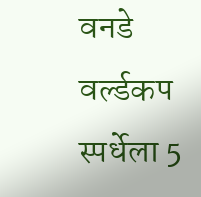वनडे वर्ल्डकप स्पर्धेला 5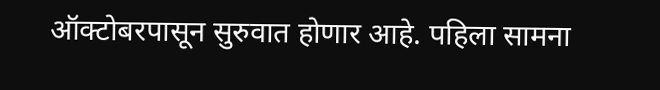ऑक्टोबरपासून सुरुवात होणार आहे. पहिला सामना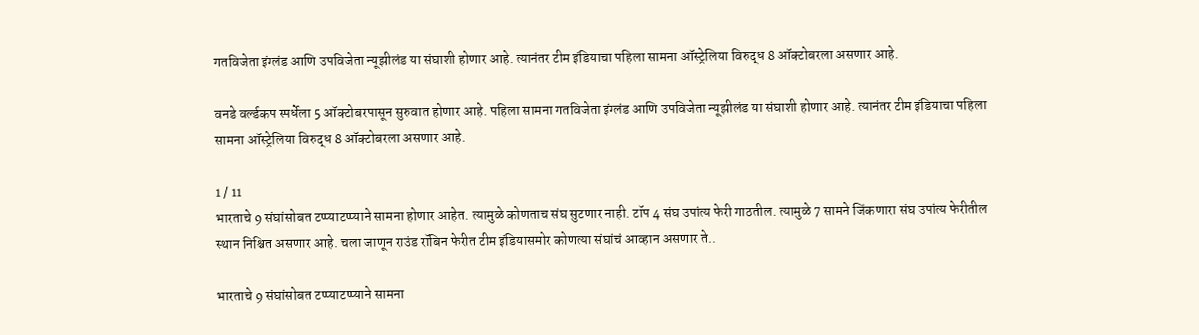गतविजेता इंग्लंड आणि उपविजेता न्यूझीलंड या संघाशी होणार आहे. त्यानंतर टीम इंडियाचा पहिला सामना ऑस्ट्रेलिया विरुद्ध 8 ऑक्टोबरला असणार आहे.

वनडे वर्ल्डकप स्पर्धेला 5 ऑक्टोबरपासून सुरुवात होणार आहे. पहिला सामना गतविजेता इंग्लंड आणि उपविजेता न्यूझीलंड या संघाशी होणार आहे. त्यानंतर टीम इंडियाचा पहिला सामना ऑस्ट्रेलिया विरुद्ध 8 ऑक्टोबरला असणार आहे.

1 / 11
भारताचे 9 संघांसोबत टप्प्याटप्प्याने सामना होणार आहेत. त्यामुळे कोणताच संघ सुटणार नाही. टॉप 4 संघ उपांत्य फेरी गाठतील. त्यामुळे 7 सामने जिंकणारा संघ उपांत्य फेरीतील स्थान निश्चित असणार आहे. चला जाणून राउंड रॉबिन फेरीत टीम इंडियासमोर कोणत्या संघांचं आव्हान असणार ते..

भारताचे 9 संघांसोबत टप्प्याटप्प्याने सामना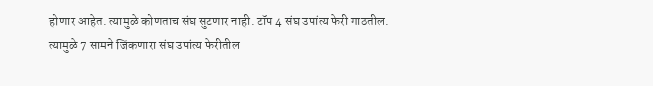होणार आहेत. त्यामुळे कोणताच संघ सुटणार नाही. टॉप 4 संघ उपांत्य फेरी गाठतील. त्यामुळे 7 सामने जिंकणारा संघ उपांत्य फेरीतील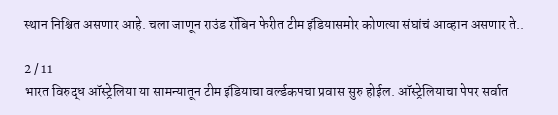स्थान निश्चित असणार आहे. चला जाणून राउंड रॉबिन फेरीत टीम इंडियासमोर कोणत्या संघांचं आव्हान असणार ते..

2 / 11
भारत विरुद्ध ऑस्ट्रेलिया या सामन्यातून टीम इंडियाचा वर्ल्डकपचा प्रवास सुरु होईल. ऑस्ट्रेलियाचा पेपर सर्वात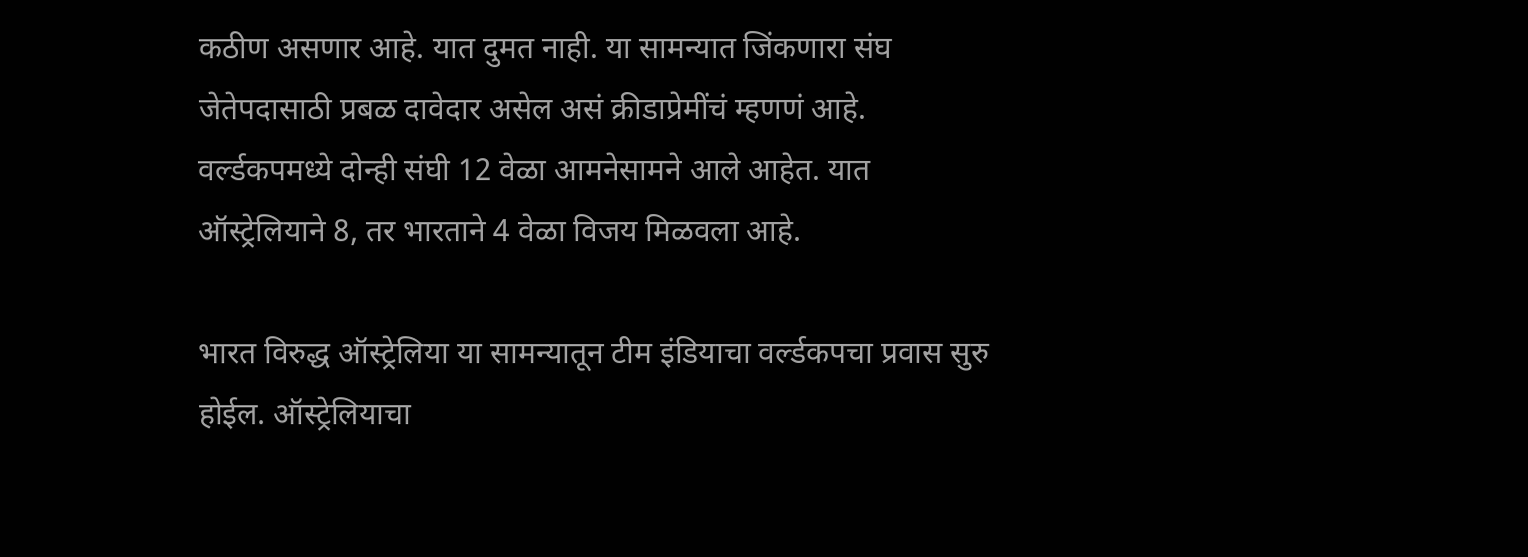कठीण असणार आहे. यात दुमत नाही. या सामन्यात जिंकणारा संघ जेतेपदासाठी प्रबळ दावेदार असेल असं क्रीडाप्रेमींचं म्हणणं आहे. वर्ल्डकपमध्ये दोन्ही संघी 12 वेळा आमनेसामने आले आहेत. यात ऑस्ट्रेलियाने 8, तर भारताने 4 वेळा विजय मिळवला आहे.

भारत विरुद्ध ऑस्ट्रेलिया या सामन्यातून टीम इंडियाचा वर्ल्डकपचा प्रवास सुरु होईल. ऑस्ट्रेलियाचा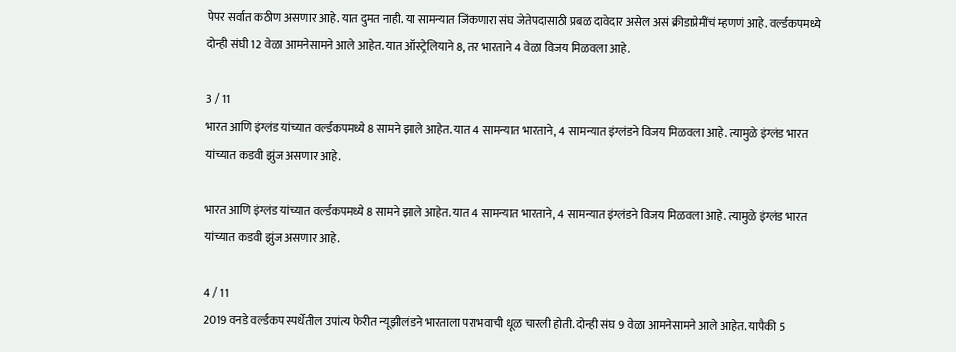पेपर सर्वात कठीण असणार आहे. यात दुमत नाही. या सामन्यात जिंकणारा संघ जेतेपदासाठी प्रबळ दावेदार असेल असं क्रीडाप्रेमींचं म्हणणं आहे. वर्ल्डकपमध्ये दोन्ही संघी 12 वेळा आमनेसामने आले आहेत. यात ऑस्ट्रेलियाने 8, तर भारताने 4 वेळा विजय मिळवला आहे.

3 / 11
भारत आणि इंग्लंड यांच्यात वर्ल्डकपमध्ये 8 सामने झाले आहेत. यात 4 सामन्यात भारताने, 4 सामन्यात इंग्लंडने विजय मिळवला आहे. त्यामुळे इंग्लंड भारत यांच्यात कडवी झुंज असणार आहे.

भारत आणि इंग्लंड यांच्यात वर्ल्डकपमध्ये 8 सामने झाले आहेत. यात 4 सामन्यात भारताने, 4 सामन्यात इंग्लंडने विजय मिळवला आहे. त्यामुळे इंग्लंड भारत यांच्यात कडवी झुंज असणार आहे.

4 / 11
2019 वनडे वर्ल्डकप स्पर्धेतील उपांत्य फेरीत न्यूझीलंडने भारताला पराभवाची धूळ चारली होती. दोन्ही संघ 9 वेळा आमनेसामने आले आहेत. यापैकी 5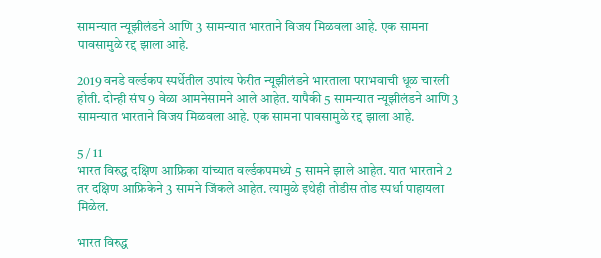सामन्यात न्यूझीलंडने आणि 3 सामन्यात भारताने विजय मिळवला आहे. एक सामना पावसामुळे रद्द झाला आहे.

2019 वनडे वर्ल्डकप स्पर्धेतील उपांत्य फेरीत न्यूझीलंडने भारताला पराभवाची धूळ चारली होती. दोन्ही संघ 9 वेळा आमनेसामने आले आहेत. यापैकी 5 सामन्यात न्यूझीलंडने आणि 3 सामन्यात भारताने विजय मिळवला आहे. एक सामना पावसामुळे रद्द झाला आहे.

5 / 11
भारत विरुद्ध दक्षिण आफ्रिका यांच्यात वर्ल्डकपमध्ये 5 सामने झाले आहेत. यात भारताने 2 तर दक्षिण आफ्रिकेने 3 सामने जिंकले आहेत. त्यामुळे इथेही तोडीस तोड स्पर्धा पाहायला मिळेल.

भारत विरुद्ध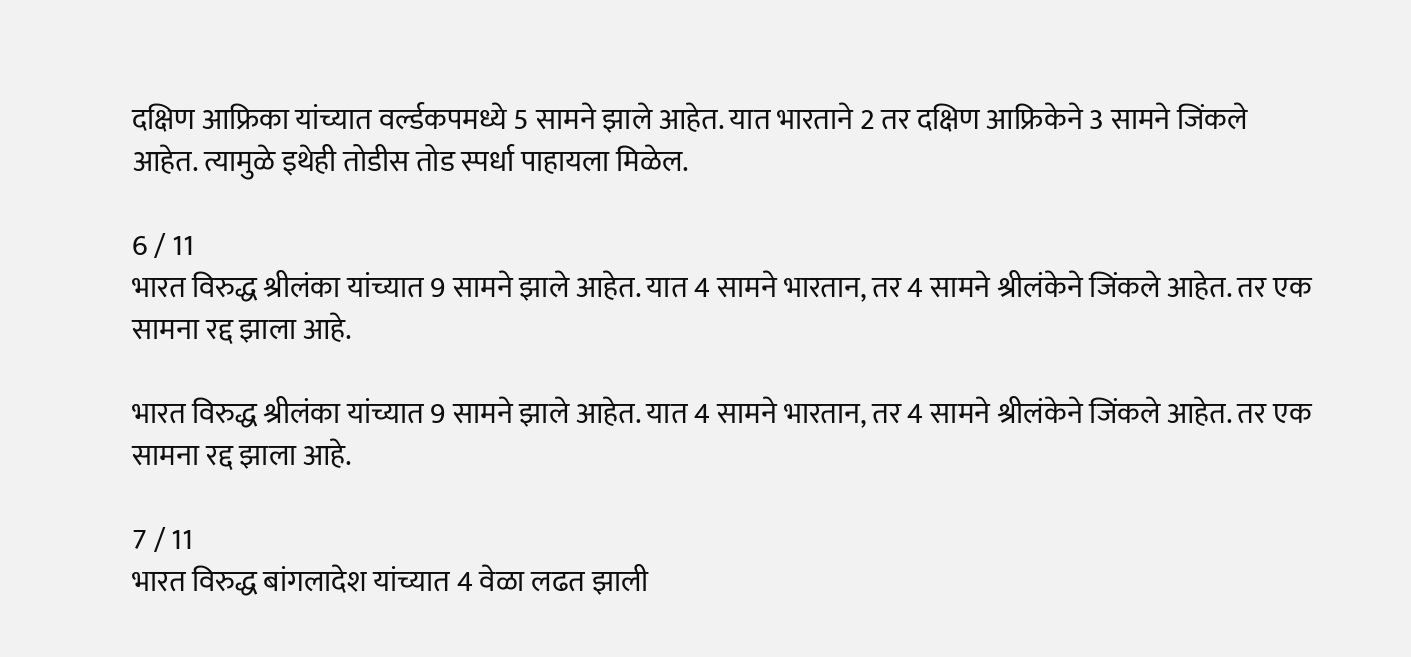दक्षिण आफ्रिका यांच्यात वर्ल्डकपमध्ये 5 सामने झाले आहेत. यात भारताने 2 तर दक्षिण आफ्रिकेने 3 सामने जिंकले आहेत. त्यामुळे इथेही तोडीस तोड स्पर्धा पाहायला मिळेल.

6 / 11
भारत विरुद्ध श्रीलंका यांच्यात 9 सामने झाले आहेत. यात 4 सामने भारतान, तर 4 सामने श्रीलंकेने जिंकले आहेत. तर एक सामना रद्द झाला आहे.

भारत विरुद्ध श्रीलंका यांच्यात 9 सामने झाले आहेत. यात 4 सामने भारतान, तर 4 सामने श्रीलंकेने जिंकले आहेत. तर एक सामना रद्द झाला आहे.

7 / 11
भारत विरुद्ध बांगलादेश यांच्यात 4 वेळा लढत झाली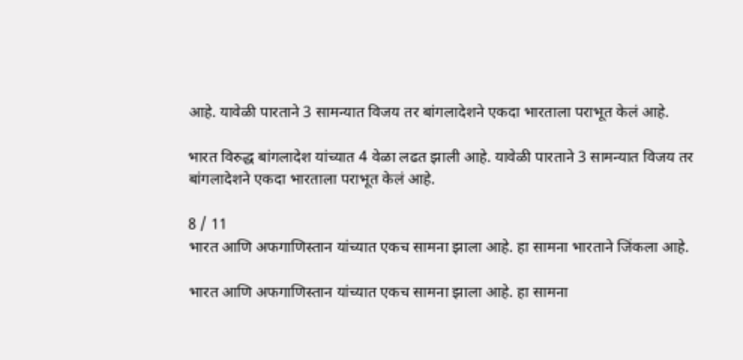आहे. यावेळी पारताने 3 सामन्यात विजय तर बांगलादेशने एकदा भारताला पराभूत केलं आहे.

भारत विरुद्ध बांगलादेश यांच्यात 4 वेळा लढत झाली आहे. यावेळी पारताने 3 सामन्यात विजय तर बांगलादेशने एकदा भारताला पराभूत केलं आहे.

8 / 11
भारत आणि अफगाणिस्तान यांच्यात एकच सामना झाला आहे. हा सामना भारताने जिंकला आहे.

भारत आणि अफगाणिस्तान यांच्यात एकच सामना झाला आहे. हा सामना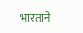भारताने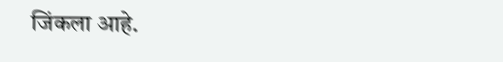जिंकला आहे.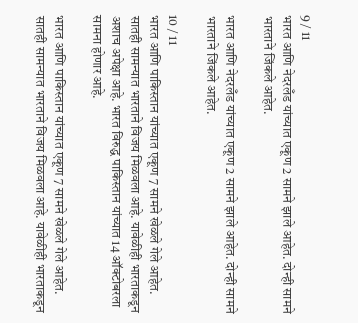9 / 11
भारत आणि नेदरलँड यांच्यात एकूण 2 सामने झाले आहेत. दोन्ही सामने भारताने जिंकले आहेत.

भारत आणि नेदरलँड यांच्यात एकूण 2 सामने झाले आहेत. दोन्ही सामने भारताने जिंकले आहेत.

10 / 11
भारत आणि पाकिस्तान यांच्यात एकूण 7 सामने खेळले गेले आहेत. सातही सामन्यात भारताने विजय मिळवला आहे. यावेळीही भारताकडून अशाच अपेक्षा आहे. भारत विरुद्ध पाकिस्तान यांच्यात 14 ऑक्टोबरला सामना होणार आहे.

भारत आणि पाकिस्तान यांच्यात एकूण 7 सामने खेळले गेले आहेत. सातही सामन्यात भारताने विजय मिळवला आहे. यावेळीही भारताकडून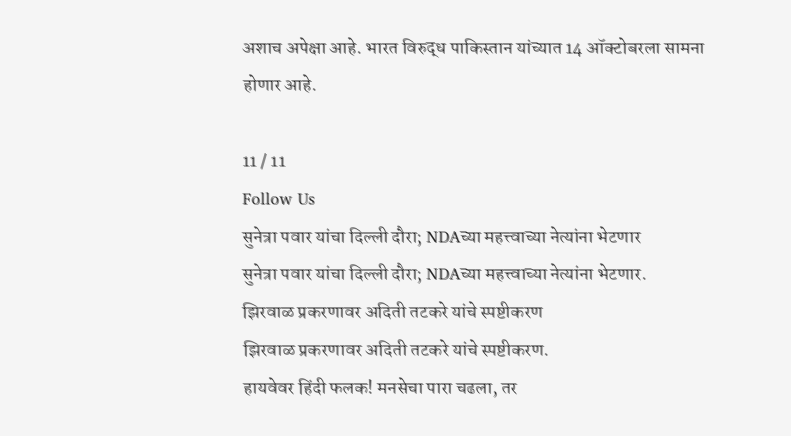अशाच अपेक्षा आहे. भारत विरुद्ध पाकिस्तान यांच्यात 14 ऑक्टोबरला सामना होणार आहे.

11 / 11
Follow Us
सुनेत्रा पवार यांचा दिल्ली दौरा; NDAच्या महत्त्वाच्या नेत्यांना भेटणार
सुनेत्रा पवार यांचा दिल्ली दौरा; NDAच्या महत्त्वाच्या नेत्यांना भेटणार.
झिरवाळ प्रकरणावर अदिती तटकरे यांचे स्पष्टीकरण
झिरवाळ प्रकरणावर अदिती तटकरे यांचे स्पष्टीकरण.
हायवेवर हिंदी फलक! मनसेचा पारा चढला, तर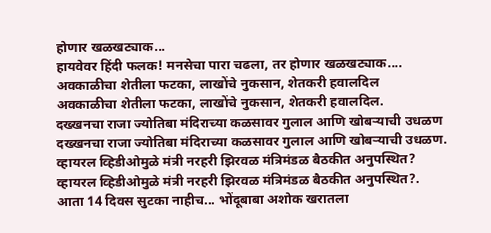होणार खळखट्याक...
हायवेवर हिंदी फलक! मनसेचा पारा चढला, तर होणार खळखट्याक....
अवकाळीचा शेतीला फटका, लाखोंचे नुकसान, शेतकरी हवालदिल
अवकाळीचा शेतीला फटका, लाखोंचे नुकसान, शेतकरी हवालदिल.
दख्खनचा राजा ज्योतिबा मंदिराच्या कळसावर गुलाल आणि खोबऱ्याची उधळण
दख्खनचा राजा ज्योतिबा मंदिराच्या कळसावर गुलाल आणि खोबऱ्याची उधळण.
व्हायरल व्हिडीओमुळे मंत्री नरहरी झिरवळ मंत्रिमंडळ बैठकीत अनुपस्थित?
व्हायरल व्हिडीओमुळे मंत्री नरहरी झिरवळ मंत्रिमंडळ बैठकीत अनुपस्थित?.
आता 14 दिवस सुटका नाहीच... भोंदूबाबा अशोक खरातला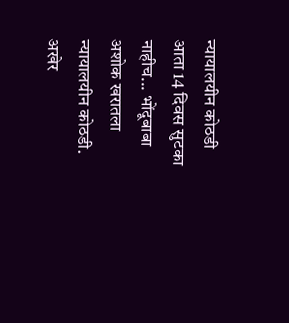न्यायालयीन कोठडी
आता 14 दिवस सुटका नाहीच... भोंदूबाबा अशोक खरातला न्यायालयीन कोठडी.
अखेर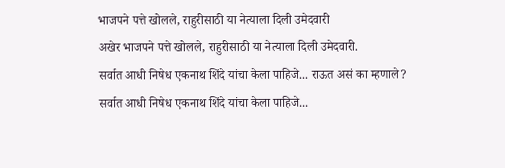भाजपने पत्ते खोलले, राहुरीसाठी या नेत्याला दिली उमेदवारी
अखेर भाजपने पत्ते खोलले, राहुरीसाठी या नेत्याला दिली उमेदवारी.
सर्वात आधी निषेध एकनाथ शिंदे यांचा केला पाहिजे... राऊत असं का म्हणाले?
सर्वात आधी निषेध एकनाथ शिंदे यांचा केला पाहिजे...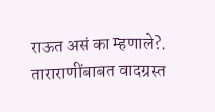राऊत असं का म्हणाले?.
ताराराणींबाबत वादग्रस्त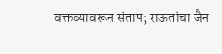वक्तव्यावरून संताप; राऊतांचा जैन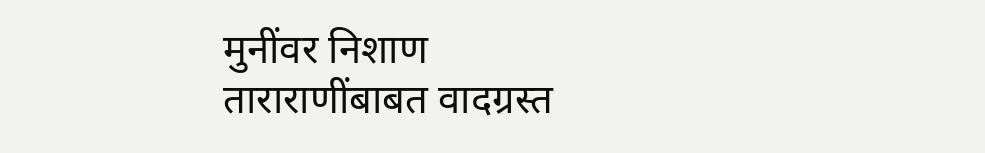मुनींवर निशाण
ताराराणींबाबत वादग्रस्त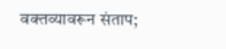वक्तव्यावरून संताप;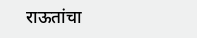राऊतांचा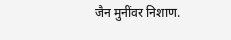जैन मुनींवर निशाण.